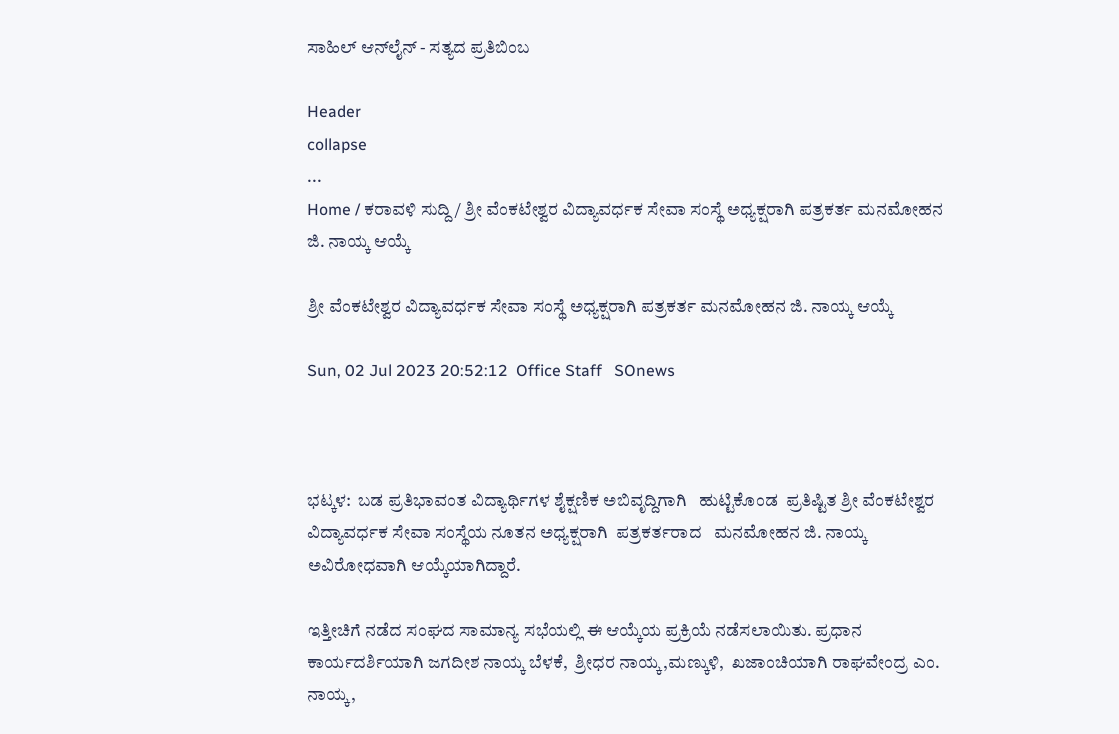ಸಾಹಿಲ್ ಆನ್‌ಲೈನ್ - ಸತ್ಯದ ಪ್ರತಿಬಿಂಬ

Header
collapse
...
Home / ಕರಾವಳಿ ಸುದ್ದಿ / ಶ್ರೀ ವೆಂಕಟೇಶ್ವರ ವಿದ್ಯಾವರ್ಧಕ ಸೇವಾ ಸಂಸ್ಥೆ ಅಧ್ಯಕ್ಷರಾಗಿ ಪತ್ರಕರ್ತ ಮನಮೋಹನ ಜಿ. ನಾಯ್ಕ ಆಯ್ಕೆ

ಶ್ರೀ ವೆಂಕಟೇಶ್ವರ ವಿದ್ಯಾವರ್ಧಕ ಸೇವಾ ಸಂಸ್ಥೆ ಅಧ್ಯಕ್ಷರಾಗಿ ಪತ್ರಕರ್ತ ಮನಮೋಹನ ಜಿ. ನಾಯ್ಕ ಆಯ್ಕೆ

Sun, 02 Jul 2023 20:52:12  Office Staff   SOnews



ಭಟ್ಕಳ:  ಬಡ ಪ್ರತಿಭಾವಂತ ವಿದ್ಯಾರ್ಥಿಗಳ ಶೈಕ್ಷಣಿಕ ಅಬಿವೃದ್ದಿಗಾಗಿ   ಹುಟ್ಟಿಕೊಂಡ  ಪ್ರತಿಷ್ಟಿತ ಶ್ರೀ ವೆಂಕಟೇಶ್ವರ ವಿದ್ಯಾವರ್ಧಕ ಸೇವಾ ಸಂಸ್ಥೆಯ ನೂತನ ಅಧ್ಯಕ್ಷರಾಗಿ  ಪತ್ರಕರ್ತರಾದ   ಮನಮೋಹನ ಜಿ. ನಾಯ್ಕ ಅವಿರೋಧವಾಗಿ ಆಯ್ಕೆಯಾಗಿದ್ದಾರೆ.

ಇತ್ತೀಚಿಗೆ ನಡೆದ ಸಂಘದ ಸಾಮಾನ್ಯ ಸಭೆಯಲ್ಲಿ ಈ ಆಯ್ಕೆಯ ಪ್ರಕ್ರಿಯೆ ನಡೆಸಲಾಯಿತು. ಪ್ರಧಾನ ಕಾರ್ಯದರ್ಶಿಯಾಗಿ ಜಗದೀಶ ನಾಯ್ಕ ಬೆಳಕೆ,  ಶ್ರೀಧರ ನಾಯ್ಕ,ಮಣ್ಕುಳಿ,  ಖಜಾಂಚಿಯಾಗಿ ರಾಘವೇಂದ್ರ ಎಂ. ನಾಯ್ಕ,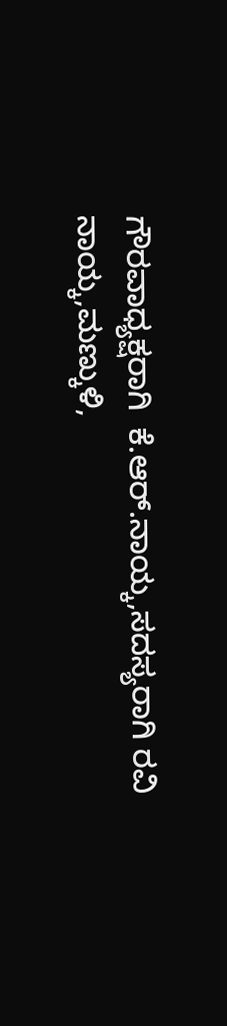ಗೌರವಾಧ್ಯಕ್ಷರಾಗಿ  ಕೆ.ಆರ್.ನಾಯ್ಕ,ಸದಸ್ಯರಾಗಿ ರವಿ ನಾಯ್ಕ,ಮಣ್ಕುಳಿ,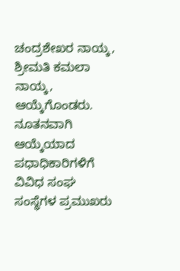ಚಂದ್ರಶೇಖರ ನಾಯ್ಕ, ಶ್ರೀಮತಿ ಕಮಲಾ ನಾಯ್ಕ, ಆಯ್ಕೆಗೊಂಡರು. ನೂತನವಾಗಿ ಆಯ್ಕೆಯಾದ ಪಧಾಧಿಕಾರಿಗಳಿಗೆ ವಿವಿಧ ಸಂಘ ಸಂಸ್ಥೆಗಳ ಪ್ರಮುಖರು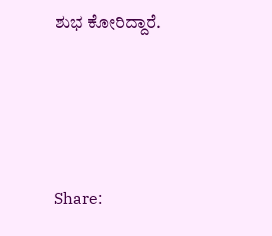ಶುಭ ಕೋರಿದ್ದಾರೆ.





Share: